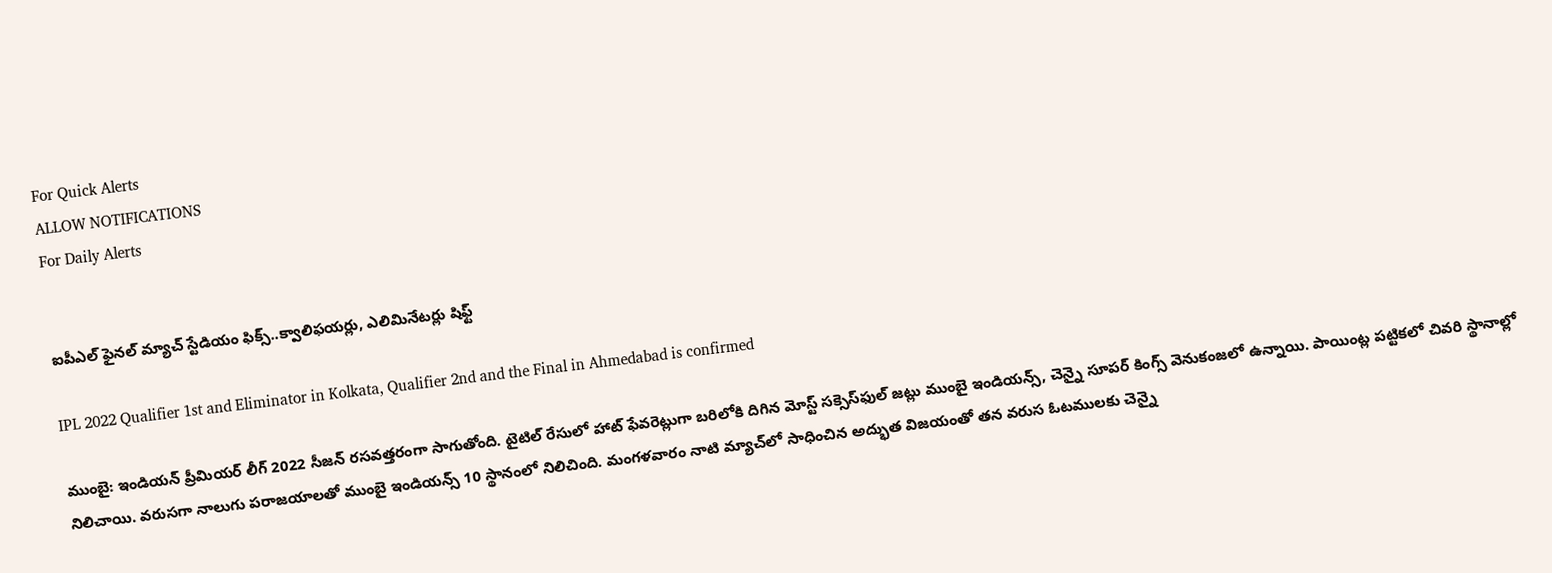For Quick Alerts
ALLOW NOTIFICATIONS
For Daily Alerts


ఐపీఎల్ ఫైనల్ మ్యాచ్ స్టేడియం ఫిక్స్..క్వాలిఫయర్లు, ఎలిమినేటర్లు షిఫ్ట్

IPL 2022 Qualifier 1st and Eliminator in Kolkata, Qualifier 2nd and the Final in Ahmedabad is confirmed

ముంబై: ఇండియన్ ప్రీమియర్ లీగ్ 2022 సీజన్ రసవత్తరంగా సాగుతోంది. టైటిల్ రేసులో హాట్ ఫేవరెట్లుగా బరిలోకి దిగిన మోస్ట్ సక్సెస్‌ఫుల్ జట్లు ముంబై ఇండియన్స్, చెన్నై సూపర్ కింగ్స్ వెనుకంజలో ఉన్నాయి. పాయింట్ల పట్టికలో చివరి స్థానాల్లో నిలిచాయి. వరుసగా నాలుగు పరాజయాలతో ముంబై ఇండియన్స్ 10 స్థానంలో నిలిచింది. మంగళవారం నాటి మ్యాచ్‌లో సాధించిన అద్భుత విజయంతో తన వరుస ఓటములకు చెన్నై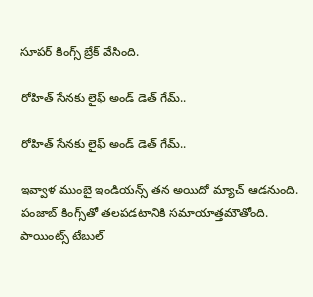సూపర్ కింగ్స్ బ్రేక్ వేసింది.

రోహిత్ సేనకు లైఫ్ అండ్ డెత్ గేమ్..

రోహిత్ సేనకు లైఫ్ అండ్ డెత్ గేమ్..

ఇవ్వాళ ముంబై ఇండియన్స్ తన అయిదో మ్యాచ్ ఆడనుంది. పంజాబ్ కింగ్స్‌తో తలపడటానికి సమాయాత్తమౌతోంది. పాయింట్స్ టేబుల్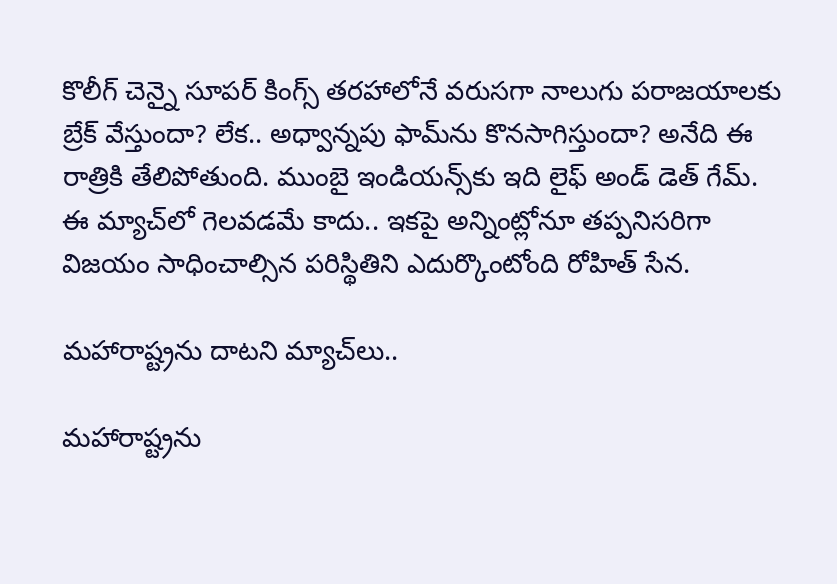కొలీగ్ చెన్నై సూపర్ కింగ్స్ తరహాలోనే వరుసగా నాలుగు పరాజయాలకు బ్రేక్ వేస్తుందా? లేక.. అధ్వాన్నపు ఫామ్‌ను కొనసాగిస్తుందా? అనేది ఈ రాత్రికి తేలిపోతుంది. ముంబై ఇండియన్స్‌కు ఇది లైఫ్ అండ్ డెత్ గేమ్. ఈ మ్యాచ్‌లో గెలవడమే కాదు.. ఇకపై అన్నింట్లోనూ తప్పనిసరిగా విజయం సాధించాల్సిన పరిస్థితిని ఎదుర్కొంటోంది రోహిత్ సేన.

మహారాష్ట్రను దాటని మ్యాచ్‌లు..

మహారాష్ట్రను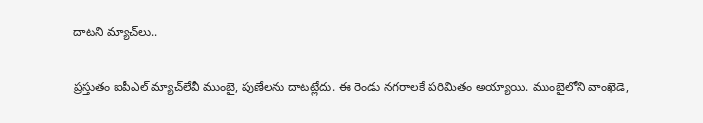దాటని మ్యాచ్‌లు..

ప్రస్తుతం ఐపీఎల్ మ్యాచ్‌లేవీ ముంబై, పుణేలను దాటట్లేదు. ఈ రెండు నగరాలకే పరిమితం అయ్యాయి. ముంబైలోని వాంఖెడె,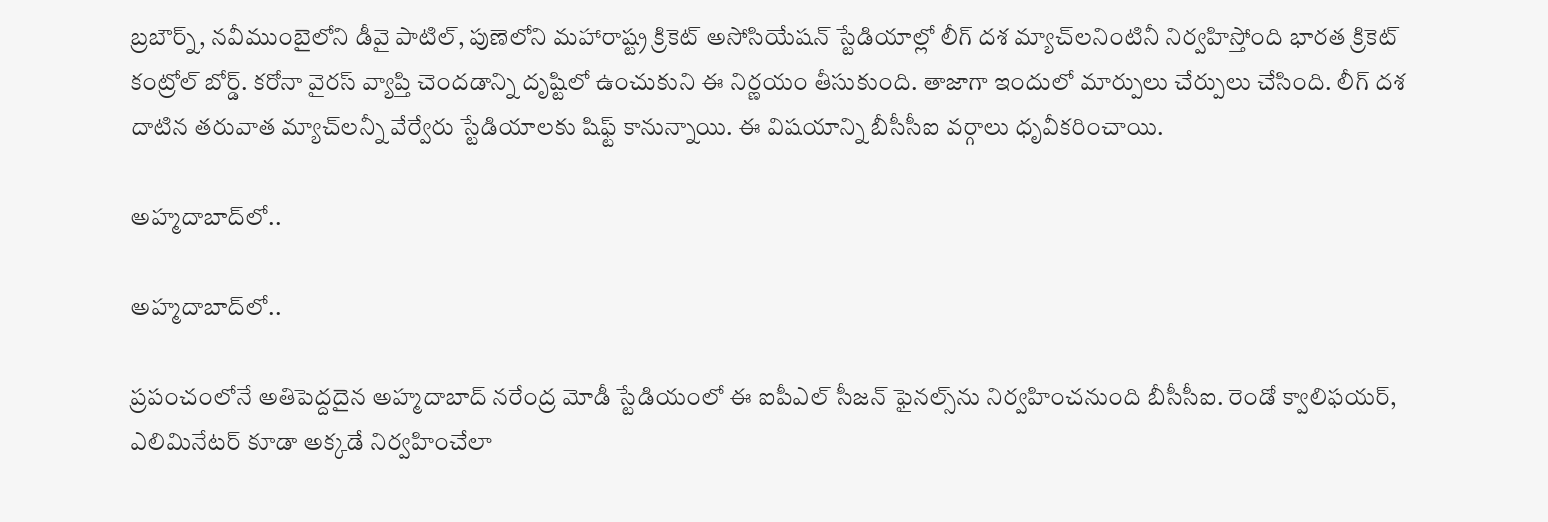బ్రబౌర్న్, నవీముంబైలోని డీవై పాటిల్, పుణెలోని మహారాష్ట్ర క్రికెట్ అసోసియేషన్ స్టేడియాల్లో లీగ్ దశ మ్యాచ్‌లనింటినీ నిర్వహిస్తోంది భారత క్రికెట్ కంట్రోల్ బోర్డ్. కరోనా వైరస్ వ్యాప్తి చెందడాన్ని దృష్టిలో ఉంచుకుని ఈ నిర్ణయం తీసుకుంది. తాజాగా ఇందులో మార్పులు చేర్పులు చేసింది. లీగ్ దశ దాటిన తరువాత మ్యాచ్‌లన్నీ వేర్వేరు స్టేడియాలకు షిఫ్ట్ కానున్నాయి. ఈ విషయాన్ని బీసీసీఐ వర్గాలు ధృవీకరించాయి.

అహ్మదాబాద్‌లో..

అహ్మదాబాద్‌లో..

ప్రపంచంలోనే అతిపెద్దదైన అహ్మదాబాద్‌ నరేంద్ర మోడీ స్టేడియంలో ఈ ఐపీఎల్ సీజన్ ఫైనల్స్‌ను నిర్వహించనుంది బీసీసీఐ. రెండో క్వాలిఫయర్, ఎలిమినేటర్ కూడా అక్కడే నిర్వహించేలా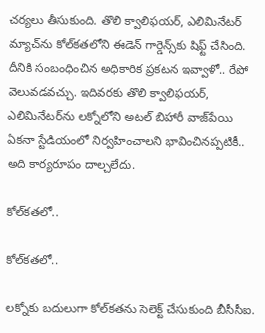చర్యలు తీసుకుంది. తొలి క్వాలిఫయర్, ఎలిమినేటర్ మ్యాచ్‌ను కోల్‌కతలోని ఈడెన్ గార్డెన్స్‌కు షిఫ్ట్ చేసింది. దీనికి సంబంధించిన అధికారిక ప్రకటన ఇవ్వాళో.. రేపో వెలువడవచ్చు. ఇదివరకు తొలి క్వాలిఫయర్, ఎలిమినేటర్‌ను లక్నోలోని అటల్ బిహారీ వాజ్‌పేయి ఏకనా స్టేడియంలో నిర్వహించాలని భావించినప్పటికీ.. అది కార్యరూపం దాల్చలేదు.

కోల్‌కతలో..

కోల్‌కతలో..

లక్నోకు బదులుగా కోల్‌కతను సెలెక్ట్ చేసుకుంది బీసీసీఐ.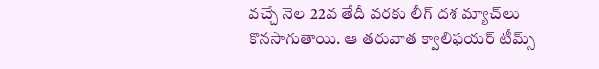వచ్చే నెల 22వ తేదీ వరకు లీగ్ దశ మ్యాచ్‌లు కొనసాగుతాయి. ఆ తరువాత క్వాలిఫయర్ టీమ్స్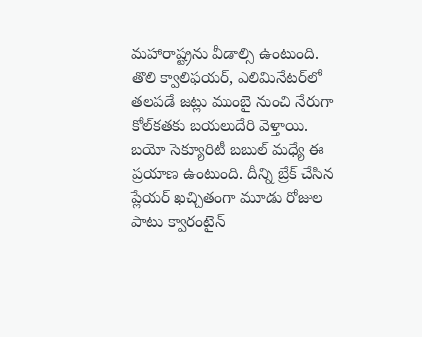మహారాష్ట్రను వీడాల్సి ఉంటుంది. తొలి క్వాలిఫయర్, ఎలిమినేటర్‌‌లో తలపడే జట్లు ముంబై నుంచి నేరుగా కోల్‌కతకు బయలుదేరి వెళ్తాయి. బయో సెక్యూరిటీ బబుల్ మధ్యే ఈ ప్రయాణ ఉంటుంది. దీన్ని బ్రేక్ చేసిన ప్లేయర్ ఖచ్చితంగా మూడు రోజుల పాటు క్వారంటైన్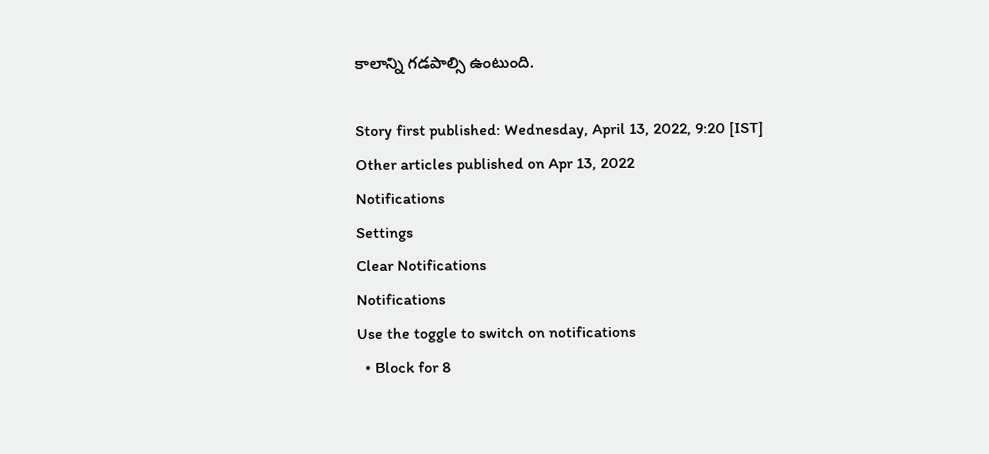కాలాన్ని గడపాల్సి ఉంటుంది.

Story first published: Wednesday, April 13, 2022, 9:20 [IST]
Other articles published on Apr 13, 2022
Notifications
Settings
Clear Notifications
Notifications
Use the toggle to switch on notifications
  • Block for 8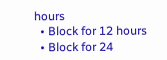hours
  • Block for 12 hours
  • Block for 24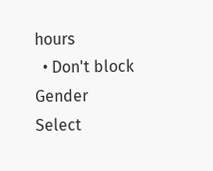hours
  • Don't block
Gender
Select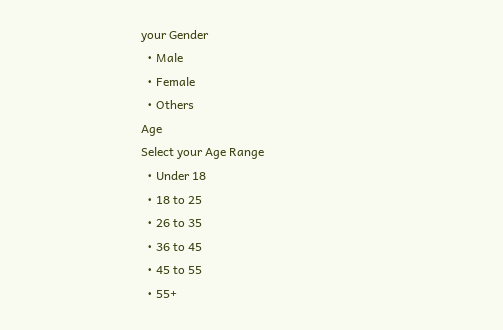your Gender
  • Male
  • Female
  • Others
Age
Select your Age Range
  • Under 18
  • 18 to 25
  • 26 to 35
  • 36 to 45
  • 45 to 55
  • 55+